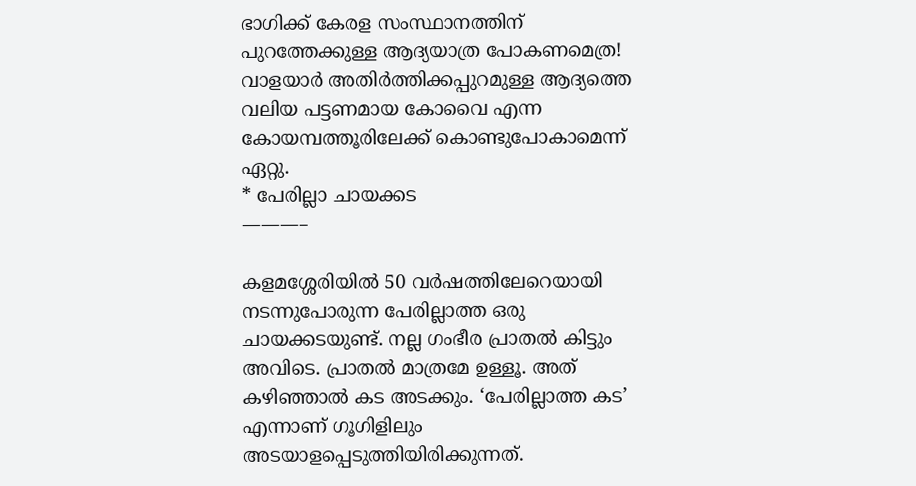ഭാഗിക്ക് കേരള സംസ്ഥാനത്തിന് പുറത്തേക്കുള്ള ആദ്യയാത്ര പോകണമെത്ര! വാളയാർ അതിർത്തിക്കപ്പുറമുള്ള ആദ്യത്തെ വലിയ പട്ടണമായ കോവൈ എന്ന കോയമ്പത്തൂരിലേക്ക് കൊണ്ടുപോകാമെന്ന് ഏറ്റു.
* പേരില്ലാ ചായക്കട
———–

കളമശ്ശേരിയിൽ 50 വർഷത്തിലേറെയായി നടന്നുപോരുന്ന പേരില്ലാത്ത ഒരു ചായക്കടയുണ്ട്. നല്ല ഗംഭീര പ്രാതൽ കിട്ടും അവിടെ. പ്രാതൽ മാത്രമേ ഉള്ളൂ. അത് കഴിഞ്ഞാൽ കട അടക്കും. ‘പേരില്ലാത്ത കട’ എന്നാണ് ഗൂഗിളിലും അടയാളപ്പെടുത്തിയിരിക്കുന്നത്.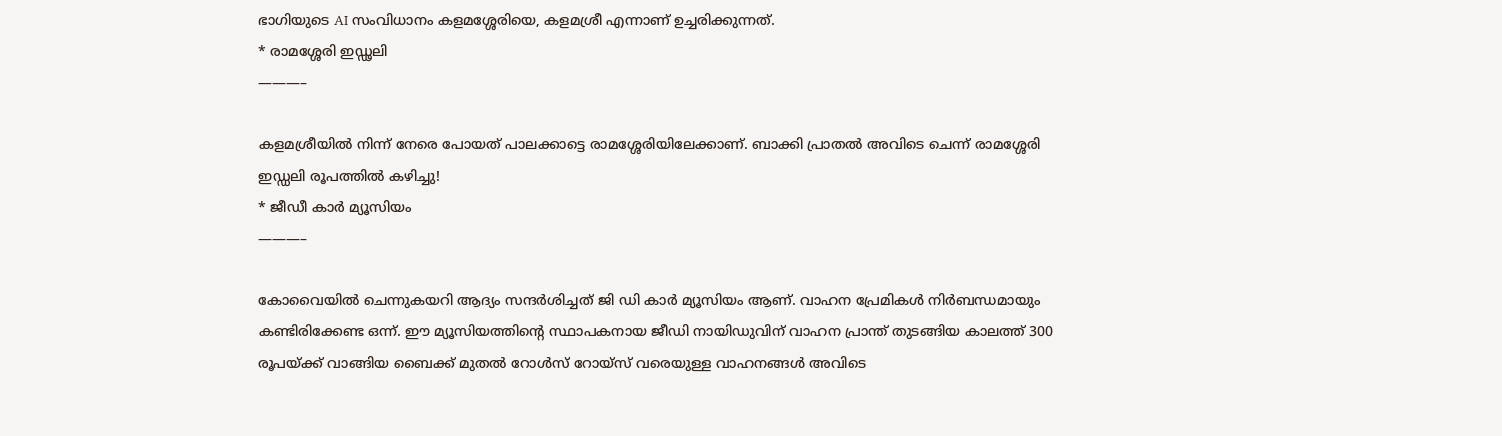ഭാഗിയുടെ AI സംവിധാനം കളമശ്ശേരിയെ, കളമശ്രീ എന്നാണ് ഉച്ചരിക്കുന്നത്.
* രാമശ്ശേരി ഇഡ്ഢലി
———–

കളമശ്രീയിൽ നിന്ന് നേരെ പോയത് പാലക്കാട്ടെ രാമശ്ശേരിയിലേക്കാണ്. ബാക്കി പ്രാതൽ അവിടെ ചെന്ന് രാമശ്ശേരി ഇഡ്ഡലി രൂപത്തിൽ കഴിച്ചു!
* ജീഡീ കാർ മ്യൂസിയം
———–

കോവൈയിൽ ചെന്നുകയറി ആദ്യം സന്ദർശിച്ചത് ജി ഡി കാർ മ്യൂസിയം ആണ്. വാഹന പ്രേമികൾ നിർബന്ധമായും കണ്ടിരിക്കേണ്ട ഒന്ന്. ഈ മ്യൂസിയത്തിന്റെ സ്ഥാപകനായ ജീഡി നായിഡുവിന് വാഹന പ്രാന്ത് തുടങ്ങിയ കാലത്ത് 300 രൂപയ്ക്ക് വാങ്ങിയ ബൈക്ക് മുതൽ റോൾസ് റോയ്സ് വരെയുള്ള വാഹനങ്ങൾ അവിടെ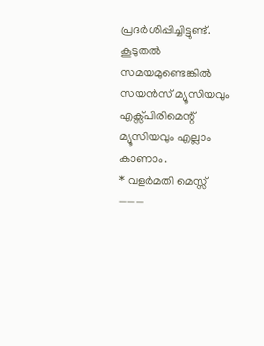പ്രദർശിപ്പിച്ചിട്ടുണ്ട്. കൂടുതൽ സമയമുണ്ടെങ്കിൽ സയൻസ് മ്യൂസിയവും എക്സ്പിരിമെന്റ് മ്യൂസിയവും എല്ലാം കാണാം.
* വളർമതി മെസ്സ്
———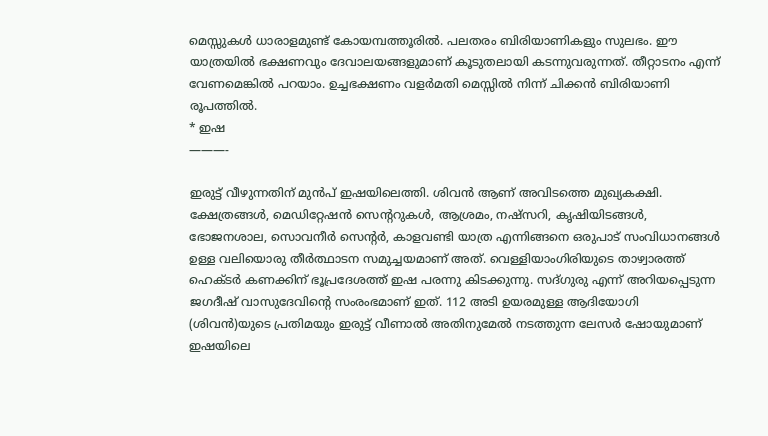മെസ്സുകൾ ധാരാളമുണ്ട് കോയമ്പത്തൂരിൽ. പലതരം ബിരിയാണികളും സുലഭം. ഈ യാത്രയിൽ ഭക്ഷണവും ദേവാലയങ്ങളുമാണ് കൂടുതലായി കടന്നുവരുന്നത്. തീറ്റാടനം എന്ന് വേണമെങ്കിൽ പറയാം. ഉച്ചഭക്ഷണം വളർമതി മെസ്സിൽ നിന്ന് ചിക്കൻ ബിരിയാണി രൂപത്തിൽ.
* ഇഷ
———-

ഇരുട്ട് വീഴുന്നതിന് മുൻപ് ഇഷയിലെത്തി. ശിവൻ ആണ് അവിടത്തെ മുഖ്യകക്ഷി. ക്ഷേത്രങ്ങൾ, മെഡിറ്റേഷൻ സെന്ററുകൾ, ആശ്രമം, നഷ്സറി, കൃഷിയിടങ്ങൾ, ഭോജനശാല, സൊവനീർ സെൻ്റർ, കാളവണ്ടി യാത്ര എന്നിങ്ങനെ ഒരുപാട് സംവിധാനങ്ങൾ ഉള്ള വലിയൊരു തീർത്ഥാടന സമുച്ചയമാണ് അത്. വെള്ളിയാംഗിരിയുടെ താഴ്വാരത്ത് ഹെക്ടർ കണക്കിന് ഭൂപ്രദേശത്ത് ഇഷ പരന്നു കിടക്കുന്നു. സദ്ഗുരു എന്ന് അറിയപ്പെടുന്ന ജഗദീഷ് വാസുദേവിന്റെ സംരംഭമാണ് ഇത്. 112 അടി ഉയരമുള്ള ആദിയോഗി (ശിവൻ)യുടെ പ്രതിമയും ഇരുട്ട് വീണാൽ അതിനുമേൽ നടത്തുന്ന ലേസർ ഷോയുമാണ് ഇഷയിലെ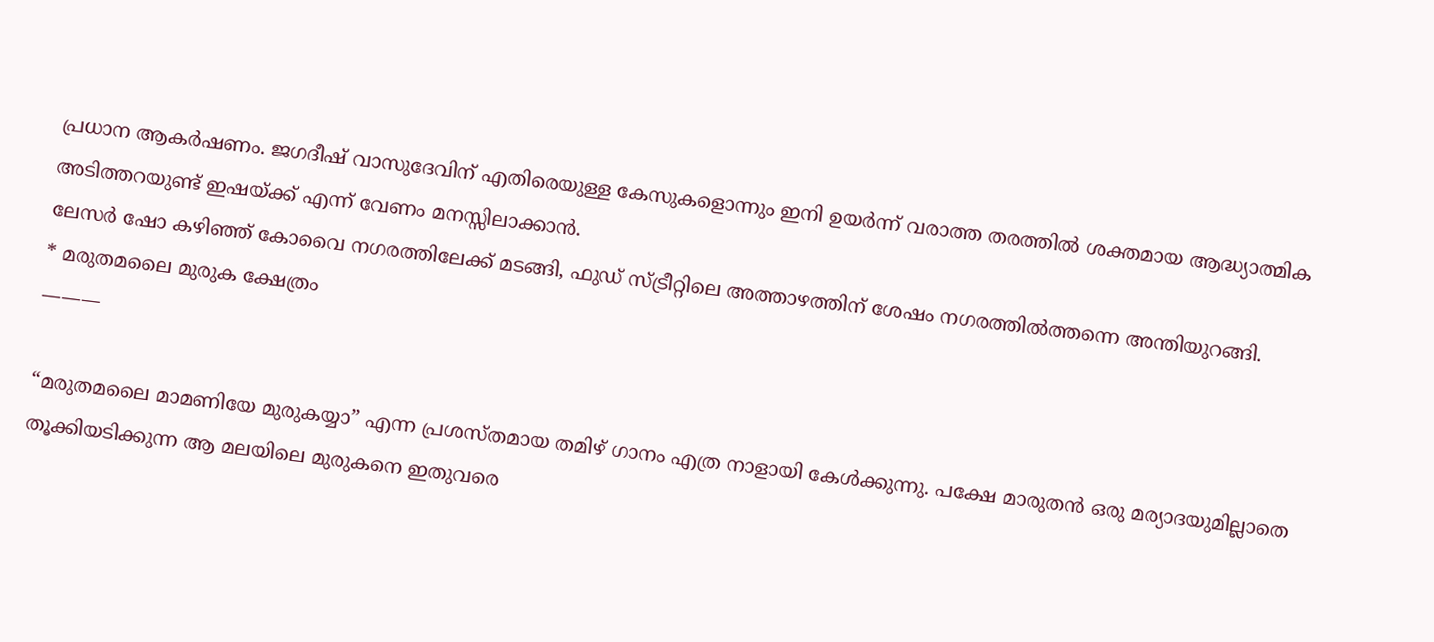പ്രധാന ആകർഷണം. ജഗദീഷ് വാസുദേവിന് എതിരെയുള്ള കേസുകളൊന്നും ഇനി ഉയർന്ന് വരാത്ത തരത്തിൽ ശക്തമായ ആദ്ധ്യാത്മിക അടിത്തറയുണ്ട് ഇഷയ്ക്ക് എന്ന് വേണം മനസ്സിലാക്കാൻ.
ലേസർ ഷോ കഴിഞ്ഞ് കോവൈ നഗരത്തിലേക്ക് മടങ്ങി, ഫുഡ് സ്ട്രീറ്റിലെ അത്താഴത്തിന് ശേഷം നഗരത്തിൽത്തന്നെ അന്തിയുറങ്ങി.
* മരുതമലൈ മുരുക ക്ഷേത്രം
———

“മരുതമലൈ മാമണിയേ മുരുകയ്യാ” എന്ന പ്രശസ്തമായ തമിഴ് ഗാനം എത്ര നാളായി കേൾക്കുന്നു. പക്ഷേ മാരുതൻ ഒരു മര്യാദയുമില്ലാതെ തൂക്കിയടിക്കുന്ന ആ മലയിലെ മുരുകനെ ഇതുവരെ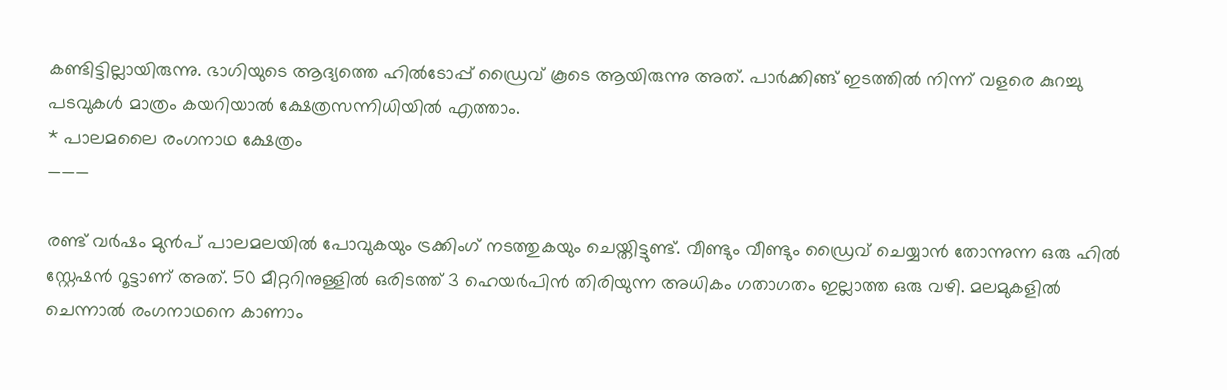കണ്ടിട്ടില്ലായിരുന്നു. ഭാഗിയുടെ ആദ്യത്തെ ഹിൽടോപ്പ് ഡ്രൈവ് കൂടെ ആയിരുന്നു അത്. പാർക്കിങ്ങ് ഇടത്തിൽ നിന്ന് വളരെ കുറച്ചു പടവുകൾ മാത്രം കയറിയാൽ ക്ഷേത്രസന്നിധിയിൽ എത്താം.
* പാലമലൈ രംഗനാഥ ക്ഷേത്രം
———

രണ്ട് വർഷം മുൻപ് പാലമലയിൽ പോവുകയും ട്രക്കിംഗ് നടത്തുകയും ചെയ്തിട്ടുണ്ട്. വീണ്ടും വീണ്ടും ഡ്രൈവ് ചെയ്യാൻ തോന്നുന്ന ഒരു ഹിൽ സ്റ്റേഷൻ റൂട്ടാണ് അത്. 50 മീറ്ററിനുള്ളിൽ ഒരിടത്ത് 3 ഹെയർപിൻ തിരിയുന്ന അധികം ഗതാഗതം ഇല്ലാത്ത ഒരു വഴി. മലമുകളിൽ ചെന്നാൽ രംഗനാഥനെ കാണാം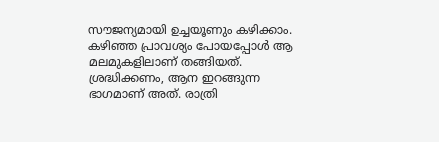സൗജന്യമായി ഉച്ചയൂണും കഴിക്കാം. കഴിഞ്ഞ പ്രാവശ്യം പോയപ്പോൾ ആ മലമുകളിലാണ് തങ്ങിയത്. ശ്രദ്ധിക്കണം, ആന ഇറങ്ങുന്ന ഭാഗമാണ് അത്. രാത്രി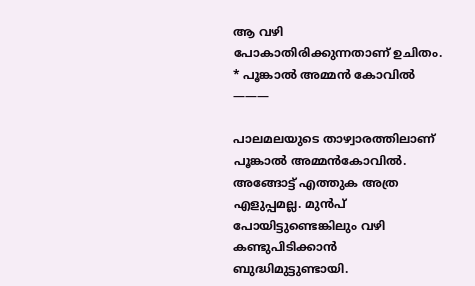ആ വഴി പോകാതിരിക്കുന്നതാണ് ഉചിതം.
* പൂങ്കാൽ അമ്മൻ കോവിൽ
———

പാലമലയുടെ താഴ്വാരത്തിലാണ് പൂങ്കാൽ അമ്മൻകോവിൽ. അങ്ങോട്ട് എത്തുക അത്ര എളുപ്പമല്ല. മുൻപ് പോയിട്ടുണ്ടെങ്കിലും വഴി കണ്ടുപിടിക്കാൻ ബുദ്ധിമുട്ടുണ്ടായി.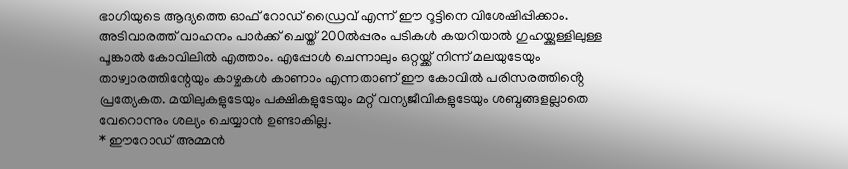ഭാഗിയുടെ ആദ്യത്തെ ഓഫ് റോഡ് ഡ്രൈവ് എന്ന് ഈ റൂട്ടിനെ വിശേഷിപ്പിക്കാം. അടിവാരത്ത് വാഹനം പാർക്ക് ചെയ്ത് 200ൽപ്പരം പടികൾ കയറിയാൽ ഗുഹയ്ക്കുള്ളിലുള്ള പൂങ്കാൽ കോവിലിൽ എത്താം. എപ്പോൾ ചെന്നാലും ഒറ്റയ്ക്ക് നിന്ന് മലയുടേയും താഴ്വാരത്തിന്റേയും കാഴ്ചകൾ കാണാം എന്നതാണ് ഈ കോവിൽ പരിസരത്തിൻ്റെ പ്രത്യേകത. മയിലുകളുടേയും പക്ഷികളുടേയും മറ്റ് വന്യജീവികളുടേയും ശബ്ദങ്ങളല്ലാതെ വേറൊന്നും ശല്യം ചെയ്യാൻ ഉണ്ടാകില്ല.
* ഈറോഡ് അമ്മൻ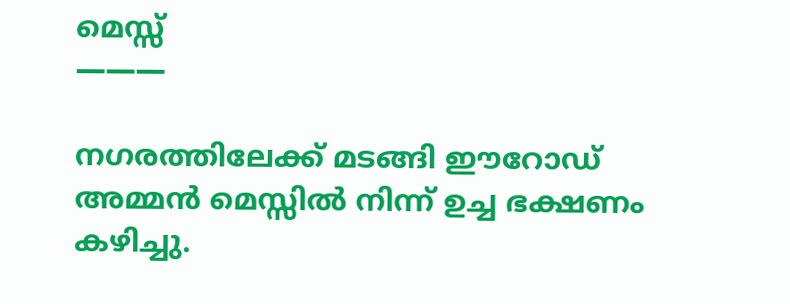മെസ്സ്
———

നഗരത്തിലേക്ക് മടങ്ങി ഈറോഡ് അമ്മൻ മെസ്സിൽ നിന്ന് ഉച്ച ഭക്ഷണം കഴിച്ചു.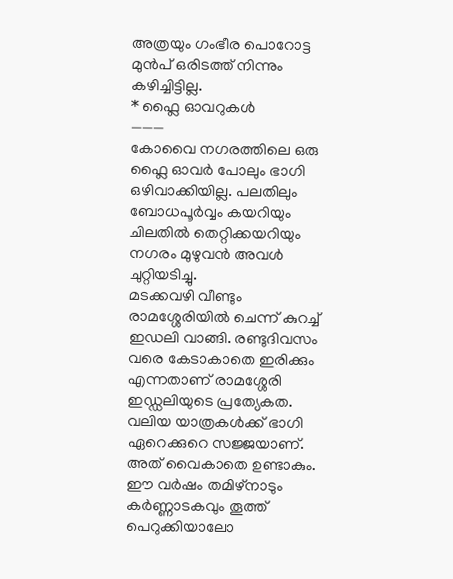അത്രയും ഗംഭീര പൊറോട്ട മുൻപ് ഒരിടത്ത് നിന്നും കഴിച്ചിട്ടില്ല.
* ഫ്ലൈ ഓവറുകൾ
———
കോവൈ നഗരത്തിലെ ഒരു ഫ്ലൈ ഓവർ പോലും ഭാഗി ഒഴിവാക്കിയില്ല. പലതിലും ബോധപൂർവ്വം കയറിയും ചിലതിൽ തെറ്റിക്കയറിയും നഗരം മുഴുവൻ അവൾ ചുറ്റിയടിച്ചു.
മടക്കവഴി വീണ്ടും രാമശ്ശേരിയിൽ ചെന്ന് കുറച്ച് ഇഡലി വാങ്ങി. രണ്ടുദിവസം വരെ കേടാകാതെ ഇരിക്കും എന്നതാണ് രാമശ്ശേരി ഇഡ്ഡലിയുടെ പ്രത്യേകത.
വലിയ യാത്രകൾക്ക് ഭാഗി ഏറെക്കുറെ സജ്ജയാണ്. അത് വൈകാതെ ഉണ്ടാകും. ഈ വർഷം തമിഴ്നാടും കർണ്ണാടകവും തൂത്ത് പെറുക്കിയാലോ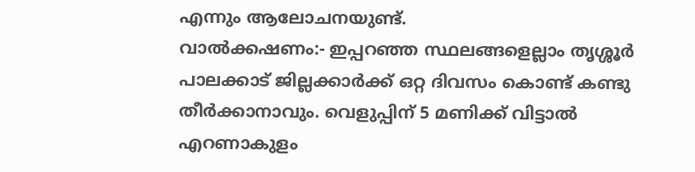എന്നും ആലോചനയുണ്ട്.
വാൽക്കഷണം:- ഇപ്പറഞ്ഞ സ്ഥലങ്ങളെല്ലാം തൃശ്ശൂർ പാലക്കാട് ജില്ലക്കാർക്ക് ഒറ്റ ദിവസം കൊണ്ട് കണ്ടു തീർക്കാനാവും. വെളുപ്പിന് 5 മണിക്ക് വിട്ടാൽ എറണാകുളം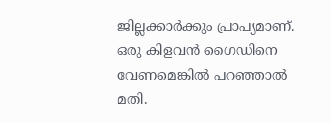ജില്ലക്കാർക്കും പ്രാപ്യമാണ്. ഒരു കിളവൻ ഗൈഡിനെ വേണമെങ്കിൽ പറഞ്ഞാൽ മതി.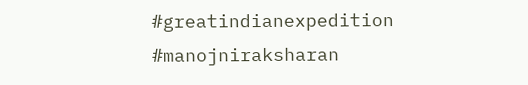#greatindianexpedition
#manojniraksharan